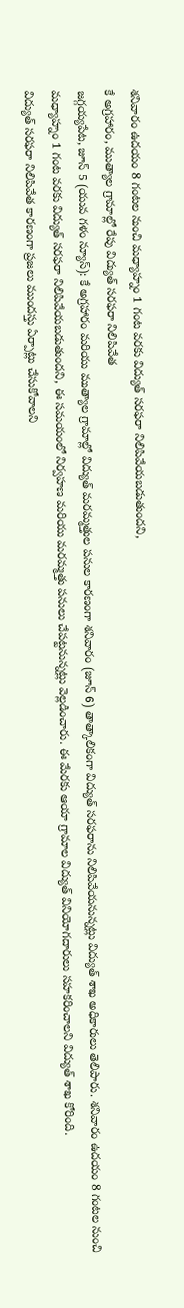శనివారం ఉదయం 8 గంటల నుంచి మధ్యాహ్నం 1 గంట వరకు విద్యుత్ సరఫరా నిలిపివేయబడుతుందని,
కే అగ్రహారం, ముత్యాల గ్రామాల్లో రేపు విద్యుత్ సరఫరా నిలిపివేత
జగ్గయ్యపేట, జూన్ 5 (యువ గళం న్యూస్): కే అగ్రహారం మరియు ముత్యాల గ్రామాల్లో విద్యుత్ మరమ్మత్తుల పనుల కారణంగా శనివారం (జూన్ 6) తాత్కాలికంగా విద్యుత్ సరఫరాను నిలిపివేయనున్నట్లు విద్యుత్ శాఖ అధికారులు తెలిపారు. శనివారం ఉదయం 8 గంటల నుంచి మధ్యాహ్నం 1 గంట వరకు విద్యుత్ సరఫరా నిలిపివేయబడుతుందని, ఈ సమయంలో నిర్వహణ మరియు మరమ్మత్తు పనులు చేపట్టనున్నట్లు వెల్లడించారు. ఈ మేరకు ఆయా గ్రామాల విద్యుత్ వినియోగదారులు సహకరించాలని విద్యుత్ శాఖ కోరింది.
విద్యుత్ సరఫరా నిలిపివేత కారణంగా ప్రజలు ముందస్తు ఏర్పాట్లు చేసుకోవాలని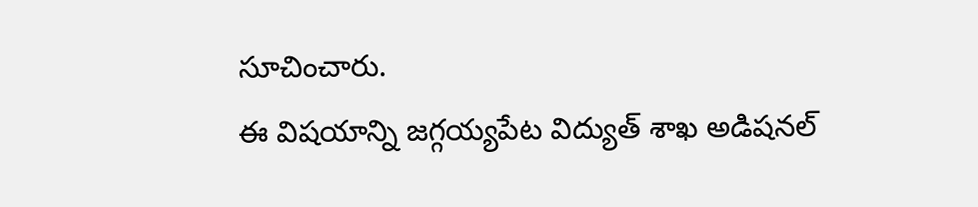సూచించారు.
ఈ విషయాన్ని జగ్గయ్యపేట విద్యుత్ శాఖ అడిషనల్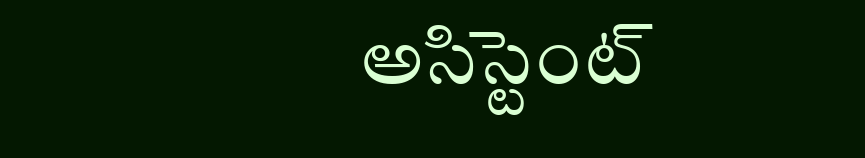అసిస్టెంట్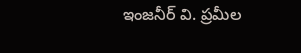ఇంజనీర్ వి. ప్రమీల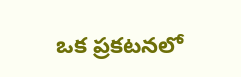ఒక ప్రకటనలో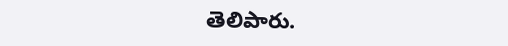తెలిపారు.